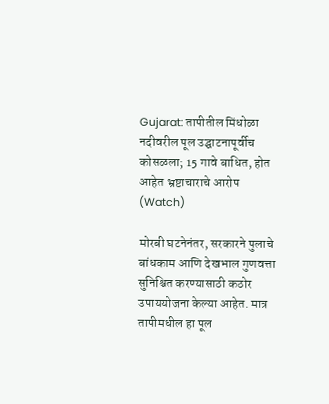Gujarat: तापीतील मिंधोळा नदीवरील पूल उद्घाटनापूर्वीच कोसळला; 15 गावे बाधित, होत आहेत भ्रष्टाचाराचे आरोप (Watch)

मोरबी घटनेनंतर, सरकारने पुलाचे बांधकाम आणि देखभाल गुणवत्ता सुनिश्चित करण्यासाठी कठोर उपाययोजना केल्या आहेत. मात्र तापीमधील हा पूल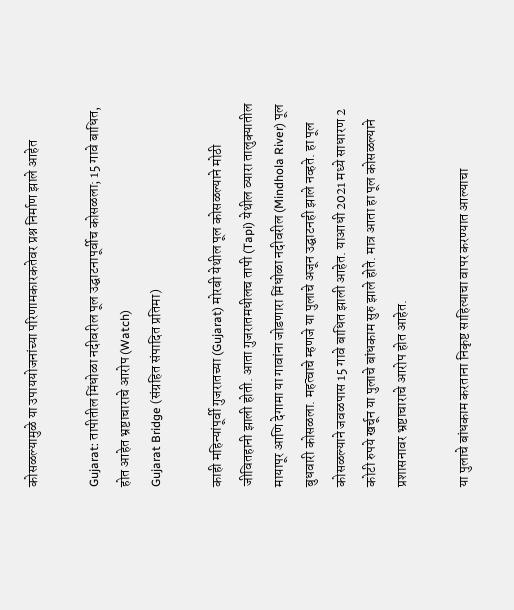कोसळल्यामुळे या उपाययोजनांच्या परिणामकारकतेवर प्रश्न निर्माण झाले आहेत

Gujarat: तापीतील मिंधोळा नदीवरील पूल उद्घाटनापूर्वीच कोसळला; 15 गावे बाधित, होत आहेत भ्रष्टाचाराचे आरोप (Watch)
Gujarat Bridge (संग्रहित संपादित प्रतिमा)

काही महिन्यांपूर्वी गुजरातच्या (Gujarat) मोरबी येथील पूल कोसळल्याने मोठी जीवितहानी झाली होती. आता गुजरातमधीलच तापी (Tapi) येथील व्यारा तालुक्यातील मायापूर आणि देगामा या गावांना जोडणारा मिंधोळा नदीवरील (Mindhola River) पूल बुधवारी कोसळला. महत्वाचे म्हणजे या पुलाचे अजून उद्घाटनही झाले नव्हते. हा पूल कोसळल्याने जवळपास 15 गावे बाधित झाली आहेत. याआधी 2021 मध्ये साधारण 2 कोटी रुपये खर्चून या पुलाचे बांधकाम सुरु झाले होते. मात्र आता हा पूल कोसळल्याने प्रशासनावर भ्रष्टाचाराचे आरोप होत आहेत.

या पुलाचे बांधकाम करताना निकृष्ट साहित्याचा वापर करण्यात आल्याचा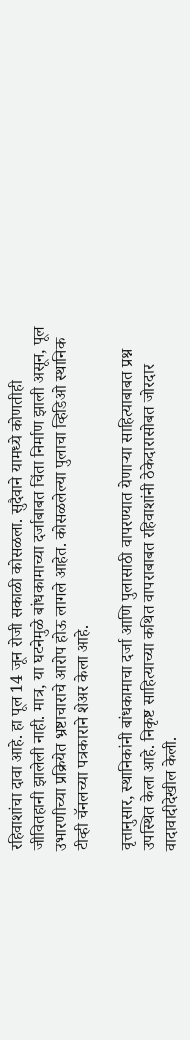रहिवाशांचा दावा आहे. हा पूल 14 जून रोजी सकाळी कोसळला. सुदैवाने यामध्ये कोणतीही जीवितहानी झालेली नाही. मात्र, या घटनेमुळे बांधकामाच्या दर्जाबाबत चिंता निर्माण झाली असून, पूल उभारणीच्या प्रक्रियेत भ्रष्टाचाराचे आरोप होऊ लागले आहेत. कोसळलेल्या पुलाचा व्हिडिओ स्थानिक टीव्ही चॅनलच्या पत्रकाराने शेअर केला आहे.

वृत्तानुसार, स्थानिकांनी बांधकामाचा दर्जा आणि पुलासाठी वापरण्यात येणाऱ्या साहित्याबाबत प्रश्न उपस्थित केला आहे. निकृष्ट साहित्याच्या कथित वापराबाबत रहिवाशांनी ठेकेदारासोबत जोरदार वादावादीदेखील केली.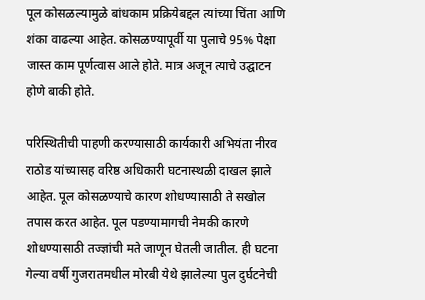पूल कोसळल्यामुळे बांधकाम प्रक्रियेबद्दल त्यांच्या चिंता आणि शंका वाढल्या आहेत. कोसळण्यापूर्वी या पुलाचे 95% पेक्षा जास्त काम पूर्णत्वास आले होते. मात्र अजून त्याचे उद्घाटन होणे बाकी होते.

परिस्थितीची पाहणी करण्यासाठी कार्यकारी अभियंता नीरव राठोड यांच्यासह वरिष्ठ अधिकारी घटनास्थळी दाखल झाले आहेत. पूल कोसळण्याचे कारण शोधण्यासाठी ते सखोल तपास करत आहेत. पूल पडण्यामागची नेमकी कारणे शोधण्यासाठी तज्ज्ञांची मते जाणून घेतली जातील. ही घटना गेल्या वर्षी गुजरातमधील मोरबी येथे झालेल्या पुल दुर्घटनेची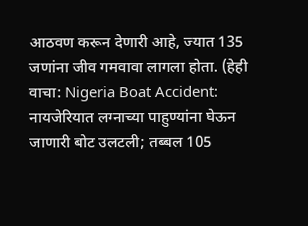आठवण करून देणारी आहे, ज्यात 135 जणांना जीव गमवावा लागला होता. (हेही वाचा: Nigeria Boat Accident: नायजेरियात लग्नाच्या पाहुण्यांना घेऊन जाणारी बोट उलटली; तब्बल 105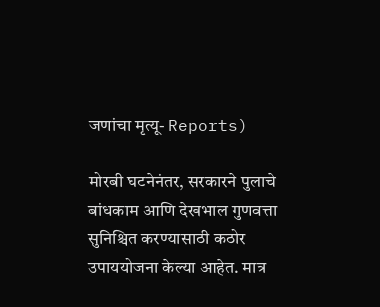जणांचा मृत्यू- Reports)

मोरबी घटनेनंतर, सरकारने पुलाचे बांधकाम आणि देखभाल गुणवत्ता सुनिश्चित करण्यासाठी कठोर उपाययोजना केल्या आहेत. मात्र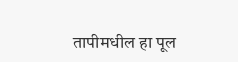तापीमधील हा पूल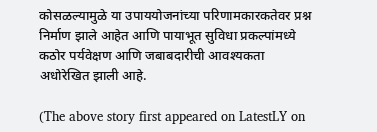कोसळल्यामुळे या उपाययोजनांच्या परिणामकारकतेवर प्रश्न निर्माण झाले आहेत आणि पायाभूत सुविधा प्रकल्पांमध्ये कठोर पर्यवेक्षण आणि जबाबदारीची आवश्यकता अधोरेखित झाली आहे.

(The above story first appeared on LatestLY on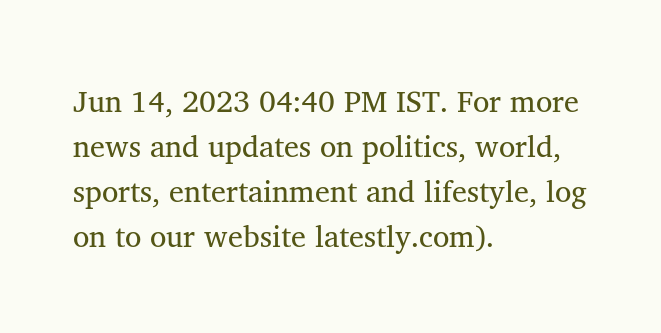Jun 14, 2023 04:40 PM IST. For more news and updates on politics, world, sports, entertainment and lifestyle, log on to our website latestly.com).